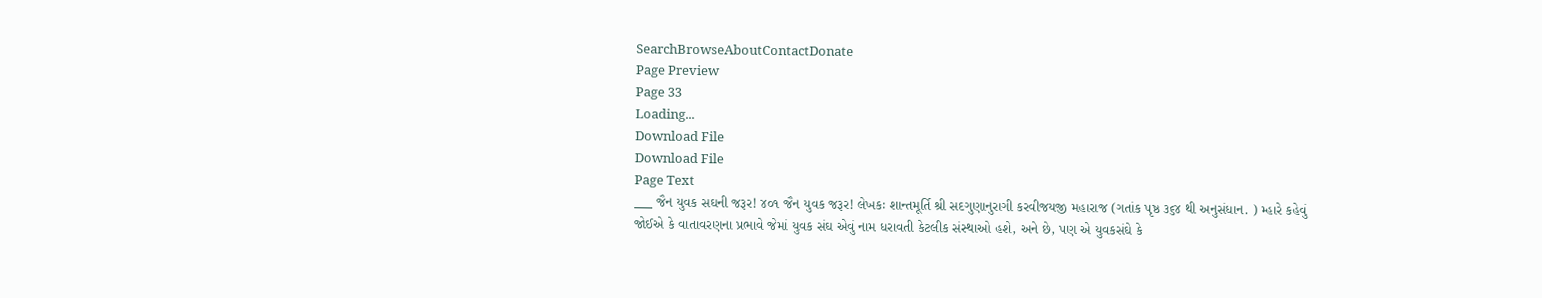SearchBrowseAboutContactDonate
Page Preview
Page 33
Loading...
Download File
Download File
Page Text
___ જૈન યુવક સઘની જરૂર! ૪૦૧ જૈન યુવક જરૂર! લેખકઃ શાન્તમૂર્તિ શ્રી સદગુણાનુરાગી કરવીજયજી મહારાજ (ગતાંક પૃષ્ઠ ૩૬૪ થી અનુસંધાન. ) મ્હારે કહેવું જોઈએ કે વાતાવરણના પ્રભાવે જેમાં યુવક સંઘ એવું નામ ધરાવતી કેટલીક સંસ્થાઓ હશે, અને છે, પણ એ યુવકસંઘે કે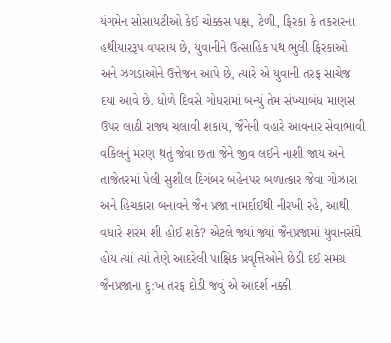યંગમેન સોસાયટીઓ કેઈ ચોક્કસ પક્ષ, ટેળી, ફિરકા કે તકરારના હથીયારરૂપ વપરાય છે, યુવાનીને ઉત્સાહિક પંથ ભુલી ફિરકાઓ અને ઝગડાઓને ઉત્તેજન આપે છે, ત્યારે એ યુવાની તરફ સાચેજ દયા આવે છે. ધોળે દિવસે ગોધરામાં બન્યું તેમ સંખ્યાબંધ માણસ ઉપર લાઠી રાજ્ય ચલાવી શકાય, જૈનેની વહારે આવનાર સેવાભાવી વકિલનું મરણ થતું જેવા છતા જેને જીવ લઈને નાશી જાય અને તાજેતરમાં પેલી સુશીલ દિગંબર બહેનપર બળાત્કાર જેવા ગોઝારા અને હિચકારા બનાવને જૈન પ્રજા નામર્દાઈથી નીરખી રહે, આથી વધારે શરમ શી હોઈ શકે? એટલે જ્યાં જ્યાં જૈનપ્રજામાં યુવાનસંઘે હોય ત્યાં ત્યાં તેણે આદરેલી પાક્ષિક પ્રવૃત્તિઓને છેડી દઈ સમગ્ર જૈનપ્રજાના દુ:ખ તરફ દોડી જવું એ આદર્શ નક્કી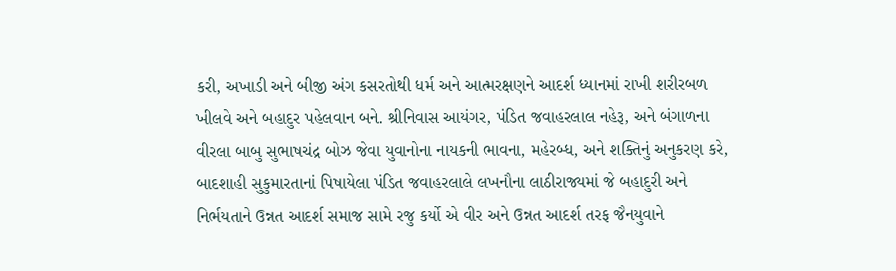કરી, અખાડી અને બીજી અંગ કસરતોથી ધર્મ અને આત્મરક્ષણને આદર્શ ધ્યાનમાં રાખી શરીરબળ ખીલવે અને બહાદુર પહેલવાન બને. શ્રીનિવાસ આયંગર, પંડિત જવાહરલાલ નહેરૂ, અને બંગાળના વીરલા બાબુ સુભાષચંદ્ર બોઝ જેવા યુવાનોના નાયકની ભાવના, મહેરબ્ધ, અને શક્તિનું અનુકરણ કરે, બાદશાહી સુકુમારતાનાં પિષાયેલા પંડિત જવાહરલાલે લખનૌના લાઠીરાજ્યમાં જે બહાદુરી અને નિર્ભયતાને ઉન્નત આદર્શ સમાજ સામે રજુ કર્યો એ વીર અને ઉન્નત આદર્શ તરફ જૈનયુવાને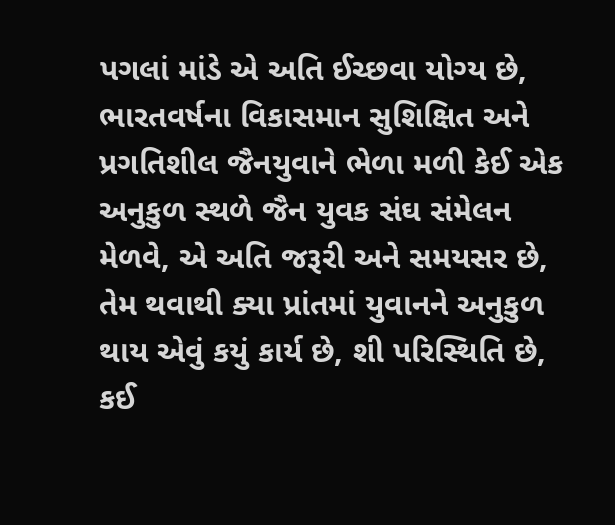પગલાં માંડે એ અતિ ઈચ્છવા યોગ્ય છે, ભારતવર્ષના વિકાસમાન સુશિક્ષિત અને પ્રગતિશીલ જૈનયુવાને ભેળા મળી કેઈ એક અનુકુળ સ્થળે જૈન યુવક સંઘ સંમેલન મેળવે, એ અતિ જરૂરી અને સમયસર છે, તેમ થવાથી ક્યા પ્રાંતમાં યુવાનને અનુકુળ થાય એવું કયું કાર્ય છે, શી પરિસ્થિતિ છે, કઈ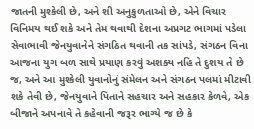જાતની મુશ્કેલી છે, અને શી અનુકુળતાઓ છે, એને વિચાર વિનિમય થઈ શકે અને તેમ થવાથી દેશના અપ્રગટ ભાગમાં પડેલા સેવાભાવી જેનયુવાનેને સંગઠિત થવાની તક સાંપડે, સંગઠન વિના આજના યુગ બળ સાથે પ્રયાણ કરવું અશક્ય નહિ તે દુશય તે છે જ, અને આ મુશ્કેલી યુવાનોનું સંમેલન અને સંગઠન પલમાં મીટાવી શકે તેવી છે, જેનયુવાને પિતાને સહચાર અને સહકાર કેળવે, એક બીજાને અપનાવે તે કહેવાની જરૂર ભાગ્યે જ છે કે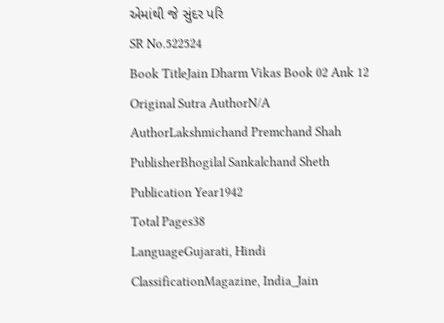એમાંથી જે સુંદર પરિ
SR No.522524
Book TitleJain Dharm Vikas Book 02 Ank 12
Original Sutra AuthorN/A
AuthorLakshmichand Premchand Shah
PublisherBhogilal Sankalchand Sheth
Publication Year1942
Total Pages38
LanguageGujarati, Hindi
ClassificationMagazine, India_Jain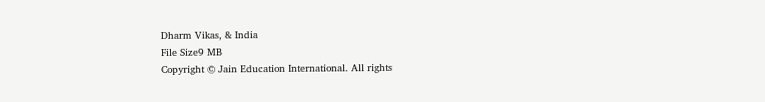Dharm Vikas, & India
File Size9 MB
Copyright © Jain Education International. All rights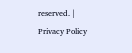reserved. | Privacy Policy